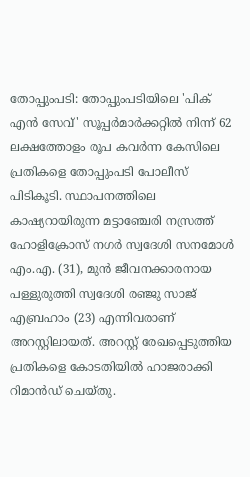തോപ്പുംപടി: തോപ്പുംപടിയിലെ 'പിക് എൻ സേവ്' സൂപ്പർമാർക്കറ്റിൽ നിന്ന് 62 ലക്ഷത്തോളം രൂപ കവർന്ന കേസിലെ പ്രതികളെ തോപ്പുംപടി പോലീസ് പിടികൂടി. സ്ഥാപനത്തിലെ കാഷ്യറായിരുന്ന മട്ടാഞ്ചേരി നസ്രത്ത് ഹോളിക്രോസ് നഗർ സ്വദേശി സനമോൾ എം.എ. (31), മുൻ ജീവനക്കാരനായ പള്ളുരുത്തി സ്വദേശി രഞ്ജു സാജ് എബ്രഹാം (23) എന്നിവരാണ് അറസ്റ്റിലായത്. അറസ്റ്റ് രേഖപ്പെടുത്തിയ പ്രതികളെ കോടതിയിൽ ഹാജരാക്കി റിമാൻഡ് ചെയ്തു.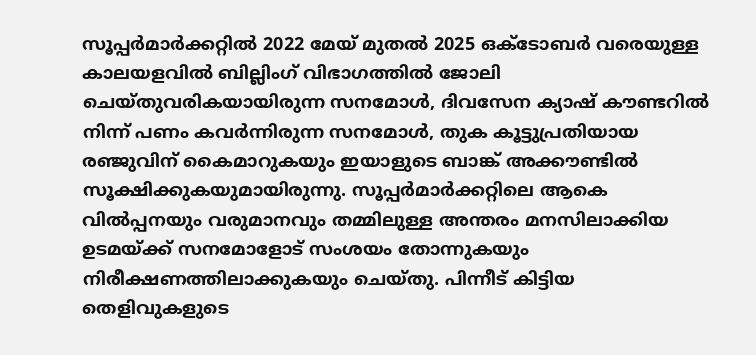സൂപ്പർമാർക്കറ്റിൽ 2022 മേയ് മുതൽ 2025 ഒക്ടോബർ വരെയുള്ള കാലയളവിൽ ബില്ലിംഗ് വിഭാഗത്തിൽ ജോലി ചെയ്തുവരികയായിരുന്ന സനമോൾ, ദിവസേന ക്യാഷ് കൗണ്ടറിൽ നിന്ന് പണം കവർന്നിരുന്ന സനമോൾ, തുക കൂട്ടുപ്രതിയായ രഞ്ജുവിന് കൈമാറുകയും ഇയാളുടെ ബാങ്ക് അക്കൗണ്ടിൽ സൂക്ഷിക്കുകയുമായിരുന്നു. സൂപ്പർമാർക്കറ്റിലെ ആകെ വിൽപ്പനയും വരുമാനവും തമ്മിലുള്ള അന്തരം മനസിലാക്കിയ ഉടമയ്ക്ക് സനമോളോട് സംശയം തോന്നുകയും നിരീക്ഷണത്തിലാക്കുകയും ചെയ്തു. പിന്നീട് കിട്ടിയ തെളിവുകളുടെ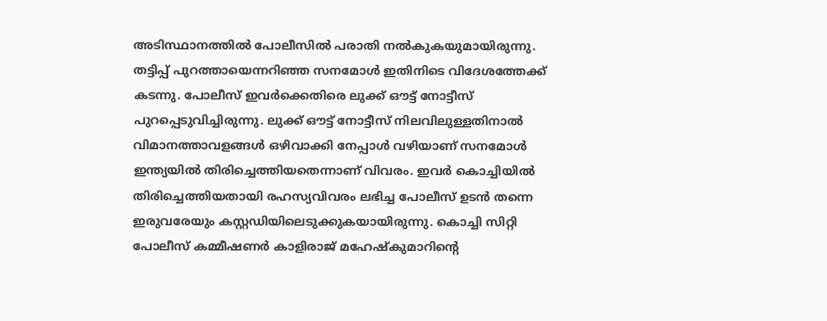അടിസ്ഥാനത്തിൽ പോലീസിൽ പരാതി നൽകുകയുമായിരുന്നു.
തട്ടിപ്പ് പുറത്തായെന്നറിഞ്ഞ സനമോൾ ഇതിനിടെ വിദേശത്തേക്ക് കടന്നു. പോലീസ് ഇവർക്കെതിരെ ലുക്ക് ഔട്ട് നോട്ടീസ് പുറപ്പെടുവിച്ചിരുന്നു. ലുക്ക് ഔട്ട് നോട്ടീസ് നിലവിലുള്ളതിനാൽ വിമാനത്താവളങ്ങൾ ഒഴിവാക്കി നേപ്പാൾ വഴിയാണ് സനമോൾ ഇന്ത്യയിൽ തിരിച്ചെത്തിയതെന്നാണ് വിവരം. ഇവർ കൊച്ചിയിൽ തിരിച്ചെത്തിയതായി രഹസ്യവിവരം ലഭിച്ച പോലീസ് ഉടൻ തന്നെ ഇരുവരേയും കസ്റ്റഡിയിലെടുക്കുകയായിരുന്നു. കൊച്ചി സിറ്റി പോലീസ് കമ്മീഷണർ കാളിരാജ് മഹേഷ്കുമാറിന്റെ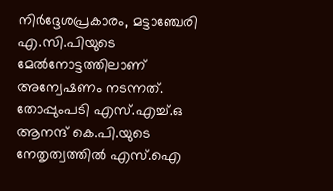നിർദ്ദേശപ്രകാരം, മട്ടാഞ്ചേരി എ.സി.പിയുടെ മേൽനോട്ടത്തിലാണ് അന്വേഷണം നടന്നത്. തോപ്പുംപടി എസ്.എച്ച്.ഒ ആനന്ദ് കെ.പി.യുടെ നേതൃത്വത്തിൽ എസ്.ഐ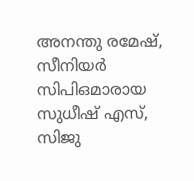അനന്തു രമേഷ്, സീനിയർ സിപിഒമാരായ സുധീഷ് എസ്, സിജു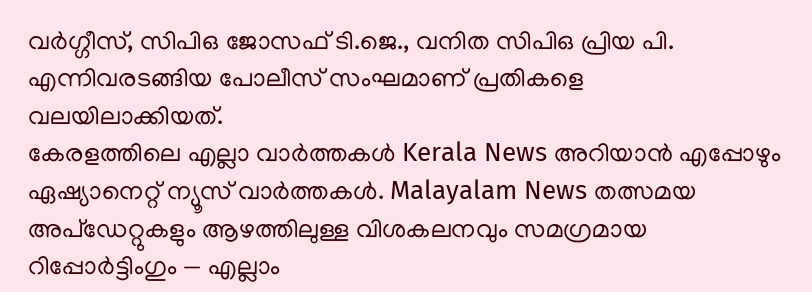വർഗ്ഗീസ്, സിപിഒ ജോസഫ് ടി.ജെ., വനിത സിപിഒ പ്രിയ പി. എന്നിവരടങ്ങിയ പോലീസ് സംഘമാണ് പ്രതികളെ വലയിലാക്കിയത്.
കേരളത്തിലെ എല്ലാ വാർത്തകൾ Kerala News അറിയാൻ എപ്പോഴും ഏഷ്യാനെറ്റ് ന്യൂസ് വാർത്തകൾ. Malayalam News തത്സമയ അപ്ഡേറ്റുകളും ആഴത്തിലുള്ള വിശകലനവും സമഗ്രമായ റിപ്പോർട്ടിംഗും — എല്ലാം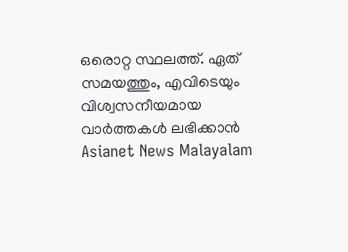ഒരൊറ്റ സ്ഥലത്ത്. ഏത് സമയത്തും, എവിടെയും വിശ്വസനീയമായ വാർത്തകൾ ലഭിക്കാൻ Asianet News Malayalam